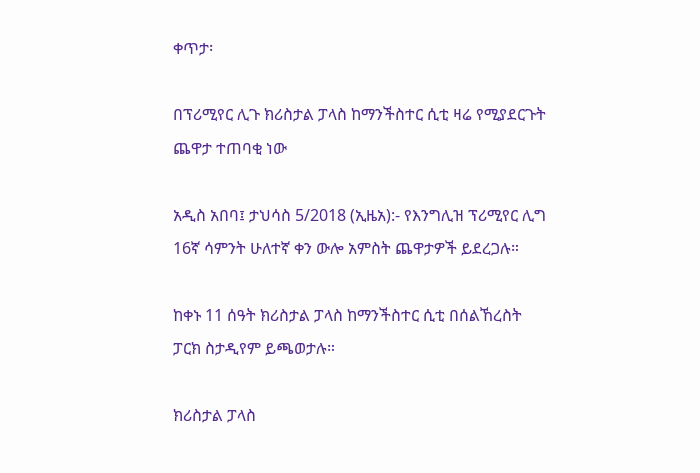ቀጥታ፡

በፕሪሚየር ሊጉ ክሪስታል ፓላስ ከማንችስተር ሲቲ ዛሬ የሚያደርጉት ጨዋታ ተጠባቂ ነው

አዲስ አበባ፤ ታህሳስ 5/2018 (ኢዜአ):- የእንግሊዝ ፕሪሚየር ሊግ 16ኛ ሳምንት ሁለተኛ ቀን ውሎ አምስት ጨዋታዎች ይደረጋሉ።

ከቀኑ 11 ሰዓት ክሪስታል ፓላስ ከማንችስተር ሲቲ በሰልኸረስት ፓርክ ስታዲየም ይጫወታሉ።

ክሪስታል ፓላስ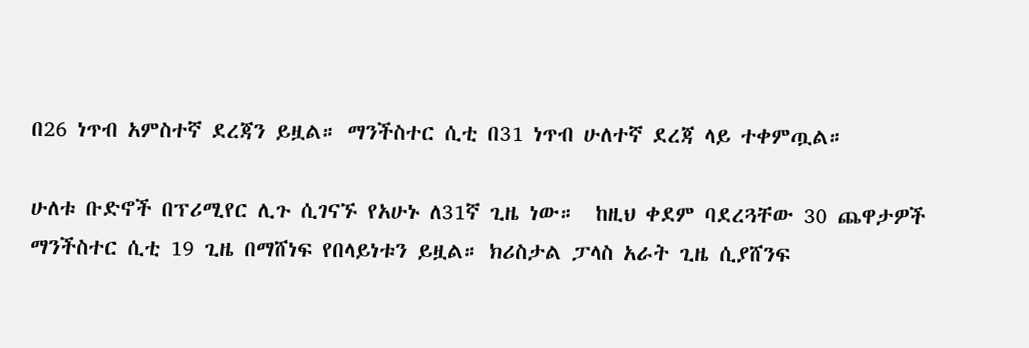በ26 ነጥብ አምስተኛ ደረጃን ይዟል። ማንችስተር ሲቲ በ31 ነጥብ ሁለተኛ ደረጃ ላይ ተቀምጧል።

ሁለቱ ቡድኖች በፕሪሚየር ሊጉ ሲገናኙ የአሁኑ ለ31ኛ ጊዜ ነው።  ከዚህ ቀደም ባደረጓቸው 30 ጨዋታዎች ማንችስተር ሲቲ 19 ጊዜ በማሸነፍ የበላይነቱን ይዟል። ክሪስታል ፓላስ አራት ጊዜ ሲያሸንፍ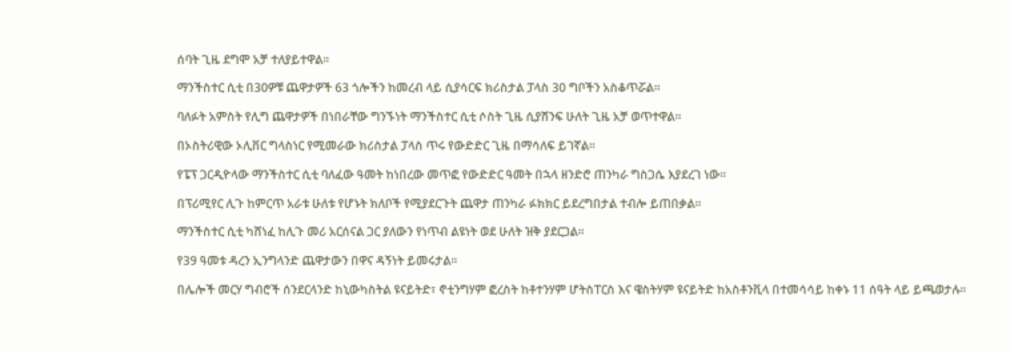ሰባት ጊዜ ደግሞ አቻ ተለያይተዋል።

ማንችስተር ሲቲ በ30ዎቹ ጨዋታዎች 63 ጎሎችን ከመረብ ላይ ሲያሳርፍ ክሪስታል ፓላስ 30 ግቦችን አስቆጥሯል።

ባለፉት አምስት የሊግ ጨዋታዎች በነበራቸው ግንኙነት ማንችስተር ሲቲ ሶስት ጊዜ ሲያሸንፍ ሁለት ጊዜ አቻ ወጥተዋል።

በኦስትሪዊው ኦሊቨር ግላስነር የሚመራው ክሪስታል ፓላስ ጥሩ የውድድር ጊዜ በማሳለፍ ይገኛል።

የፔፕ ጋርዲዮላው ማንችስተር ሲቲ ባለፈው ዓመት ከነበረው መጥፎ የውድድር ዓመት በኋላ ዘንድሮ ጠንካራ ግስጋሴ እያደረገ ነው።

በፕሪሚየር ሊጉ ከምርጥ አራቱ ሁለቱ የሆኑት ክለቦች የሚያደርጉት ጨዋታ ጠንካራ ፉክክር ይደረግበታል ተብሎ ይጠበቃል።

ማንችስተር ሲቲ ካሸነፈ ከሊጉ መሪ አርሰናል ጋር ያለውን የነጥብ ልዩነት ወደ ሁለት ዝቅ ያደርጋል።

የ39 ዓመቱ ዳረን ኢንግላንድ ጨዋታውን በዋና ዳኝነት ይመሩታል።

በሌሎች መርሃ ግብሮች ሰንደርላንድ ከኒውካስትል ዩናይትድ፣ ኖቲንግሃም ፎረስት ከቶተንሃም ሆትስፐርስ እና ዌስትሃም ዩናይትድ ከአስቶንቪላ በተመሳሳይ ከቀኑ 11 ሰዓት ላይ ይጫወታሉ።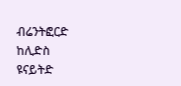ብሬንትፎርድ ከሊድስ ዩናይትድ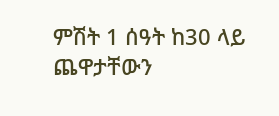ምሽት 1 ሰዓት ከ30 ላይ ጨዋታቸውን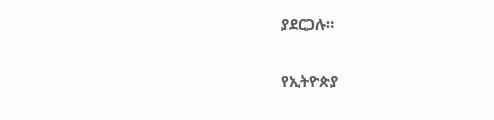ያደርጋሉ።

የኢትዮጵያ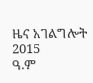ዜና አገልግሎት
2015
ዓ.ም